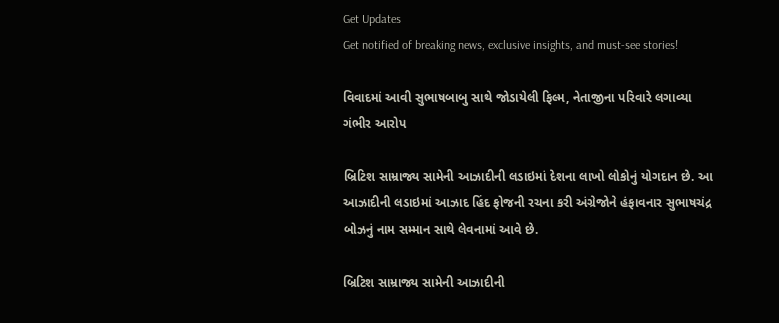Get Updates
Get notified of breaking news, exclusive insights, and must-see stories!

વિવાદમાં આવી સુભાષબાબુ સાથે જોડાયેલી ફિલ્મ, નેતાજીના પરિવારે લગાવ્યા ગંભીર આરોપ

બ્રિટિશ સામ્રાજ્ય સામેની આઝાદીની લડાઇમાં દેશના લાખો લોકોનું યોગદાન છે. આ આઝાદીની લડાઇમાં આઝાદ હિંદ ફોજની રચના કરી અંગ્રેજોને હંફાવનાર સુભાષચંદ્ર બોઝનું નામ સમ્માન સાથે લેવનામાં આવે છે.

બ્રિટિશ સામ્રાજ્ય સામેની આઝાદીની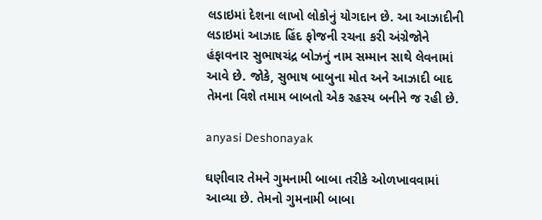લડાઇમાં દેશના લાખો લોકોનું યોગદાન છે. આ આઝાદીની લડાઇમાં આઝાદ હિંદ ફોજની રચના કરી અંગ્રેજોને હંફાવનાર સુભાષચંદ્ર બોઝનું નામ સમ્માન સાથે લેવનામાં આવે છે. જોકે, સુભાષ બાબુના મોત અને આઝાદી બાદ તેમના વિશે તમામ બાબતો એક રહસ્ય બનીને જ રહી છે.

anyasi Deshonayak

ઘણીવાર તેમને ગુમનામી બાબા તરીકે ઓળખાવવામાં આવ્યા છે. તેમનો ગુમનામી બાબા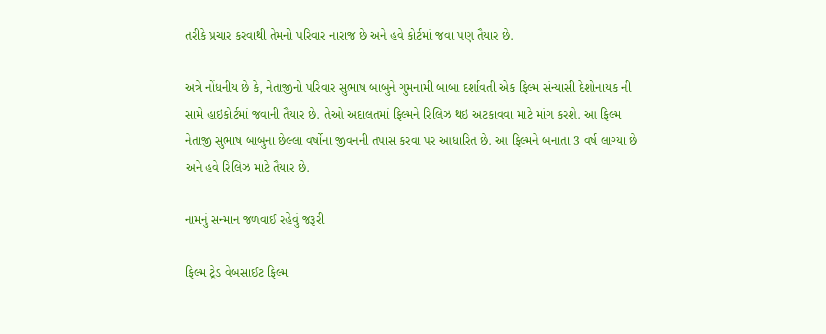તરીકે પ્રચાર કરવાથી તેમનો પરિવાર નારાજ છે અને હવે કોર્ટમાં જવા પણ તૈયાર છે.

અત્રે નોંધનીય છે કે, નેતાજીનો પરિવાર સુભાષ બાબુને ગુમનામી બાબા દર્શાવતી એક ફિલ્મ સંન્યાસી દેશોનાયક ની સામે હાઇકોર્ટમાં જવાની તૈયાર છે. તેઓ અદાલતમાં ફિલ્મને રિલિઝ થઇ અટકાવવા માટે માંગ કરશે. આ ફિલ્મ નેતાજી સુભાષ બાબુના છેલ્લા વર્ષોના જીવનની તપાસ કરવા પર આધારિત છે. આ ફિલ્મને બનાતા 3 વર્ષ લાગ્યા છે અને હવે રિલિઝ માટે તૈયાર છે.

નામનું સન્માન જળવાઈ રહેવું જરૂરી

ફિલ્મ ટ્રેડ વેબસાઈટ ફિલ્મ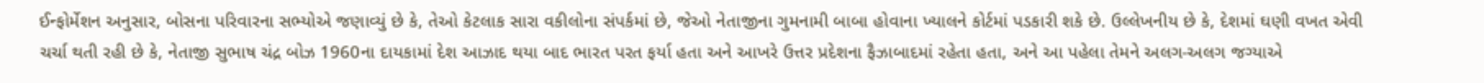ઈન્ફોર્મેશન અનુસાર, બોસના પરિવારના સભ્યોએ જણાવ્યું છે કે, તેઓ કેટલાક સારા વકીલોના સંપર્કમાં છે, જેઓ નેતાજીના ગુમનામી બાબા હોવાના ખ્યાલને કોર્ટમાં પડકારી શકે છે. ઉલ્લેખનીય છે કે, દેશમાં ઘણી વખત એવી ચર્ચા થતી રહી છે કે, નેતાજી સુભાષ ચંદ્ર બોઝ 1960ના દાયકામાં દેશ આઝાદ થયા બાદ ભારત પરત ફર્યા હતા અને આખરે ઉત્તર પ્રદેશના ફૈઝાબાદમાં રહેતા હતા, અને આ પહેલા તેમને અલગ-અલગ જગ્યાએ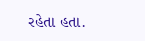રહેતા હતા.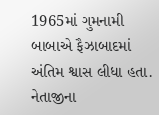1965માં ગુમનામી બાબાએ ફૈઝાબાદમાં અંતિમ શ્વાસ લીધા હતા. નેતાજીના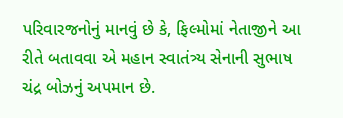પરિવારજનોનું માનવું છે કે, ફિલ્મોમાં નેતાજીને આ રીતે બતાવવા એ મહાન સ્વાતંત્ર્ય સેનાની સુભાષ ચંદ્ર બોઝનું અપમાન છે.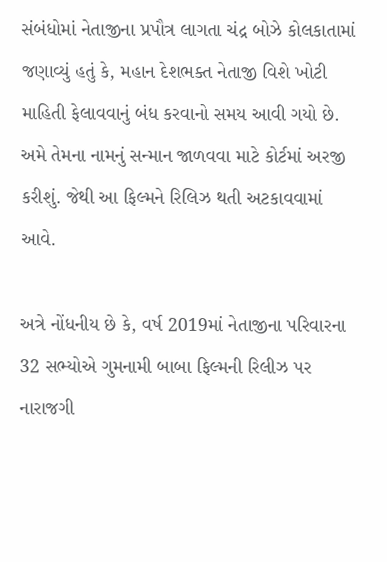સંબંધોમાં નેતાજીના પ્રપૌત્ર લાગતા ચંદ્ર બોઝે કોલકાતામાં જણાવ્યું હતું કે, મહાન દેશભક્ત નેતાજી વિશે ખોટી માહિતી ફેલાવવાનું બંધ કરવાનો સમય આવી ગયો છે. અમે તેમના નામનું સન્માન જાળવવા માટે કોર્ટમાં અરજી કરીશું. જેથી આ ફિલ્મને રિલિઝ થતી અટકાવવામાં આવે.

અત્રે નોંધનીય છે કે, વર્ષ 2019માં નેતાજીના પરિવારના 32 સભ્યોએ ગુમનામી બાબા ફિલ્મની રિલીઝ પર નારાજગી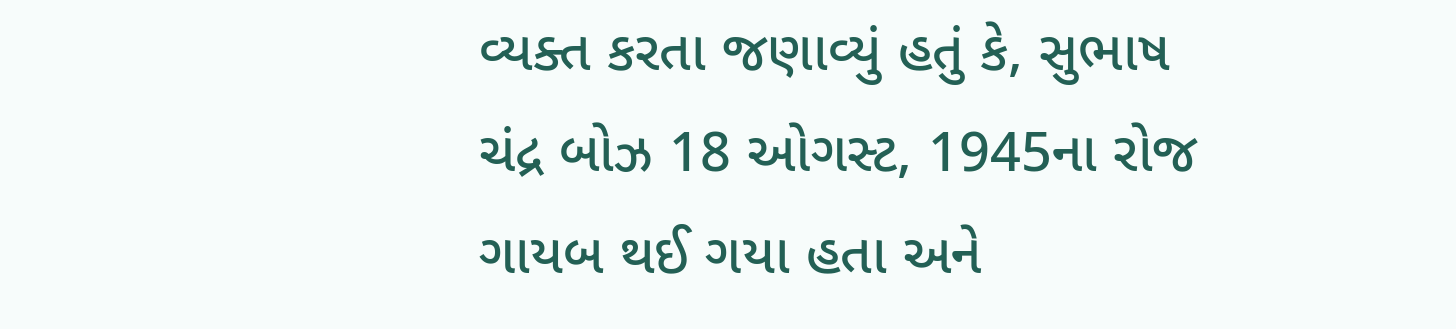વ્યક્ત કરતા જણાવ્યું હતું કે, સુભાષ ચંદ્ર બોઝ 18 ઓગસ્ટ, 1945ના રોજ ગાયબ થઈ ગયા હતા અને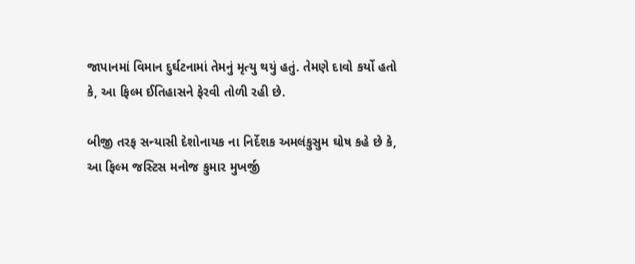જાપાનમાં વિમાન દુર્ઘટનામાં તેમનું મૃત્યુ થયું હતું. તેમણે દાવો કર્યો હતો કે, આ ફિલ્મ ઈતિહાસને ફેરવી તોળી રહી છે.

બીજી તરફ સન્યાસી દેશોનાયક ના નિર્દેશક અમલંકુસુમ ઘોષ કહે છે કે, આ ફિલ્મ જસ્ટિસ મનોજ કુમાર મુખર્જી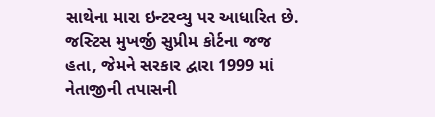સાથેના મારા ઇન્ટરવ્યુ પર આધારિત છે. જસ્ટિસ મુખર્જી સુપ્રીમ કોર્ટના જજ હતા, જેમને સરકાર દ્વારા 1999 માં નેતાજીની તપાસની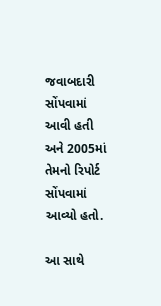જવાબદારી સોંપવામાં આવી હતી અને 2005માં તેમનો રિપોર્ટ સોંપવામાં આવ્યો હતો.

આ સાથે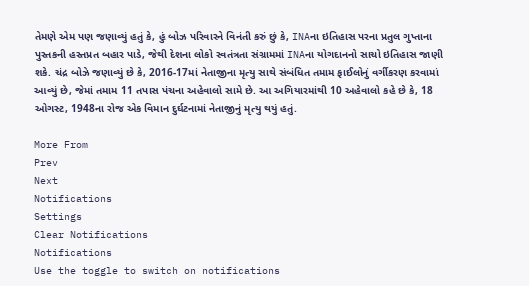તેમણે એમ પણ જણાવ્યું હતું કે, હું બોઝ પરિવારને વિનંતી કરું છું કે, INAના ઇતિહાસ પરના પ્રતુલ ગુપ્તાના પુસ્તકની હસ્તપ્રત બહાર પાડે, જેથી દેશના લોકો સ્વતંત્રતા સંગ્રામમાં INAના યોગદાનનો સાચો ઇતિહાસ જાણી શકે. ચંદ્ર બોઝે જણાવ્યું છે કે, 2016-17માં નેતાજીના મૃત્યુ સાથે સંબંધિત તમામ ફાઈલોનું વર્ગીકરણ કરવામાં આવ્યું છે, જેમાં તમામ 11 તપાસ પંચના અહેવાલો સામે છે. આ અગિયારમાંથી 10 અહેવાલો કહે છે કે, 18 ઓગસ્ટ, 1948ના રોજ એક વિમાન દુર્ઘટનામાં નેતાજીનું મૃત્યુ થયું હતું.

More From
Prev
Next
Notifications
Settings
Clear Notifications
Notifications
Use the toggle to switch on notifications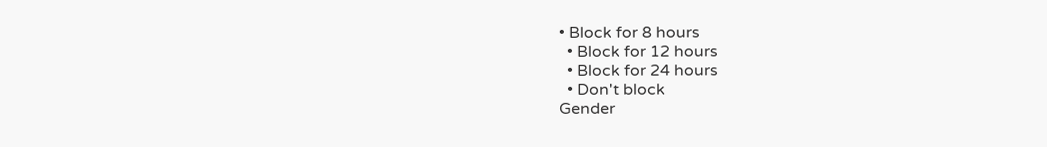• Block for 8 hours
  • Block for 12 hours
  • Block for 24 hours
  • Don't block
Gender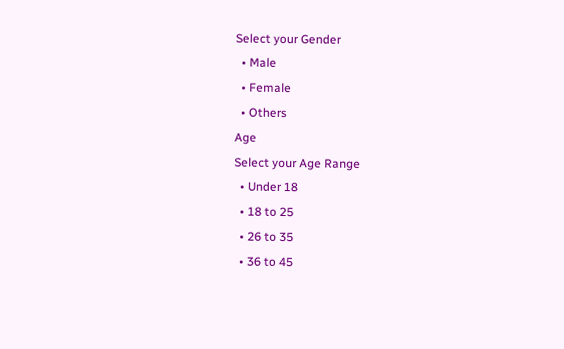Select your Gender
  • Male
  • Female
  • Others
Age
Select your Age Range
  • Under 18
  • 18 to 25
  • 26 to 35
  • 36 to 45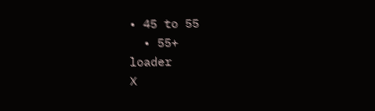• 45 to 55
  • 55+
loader
X